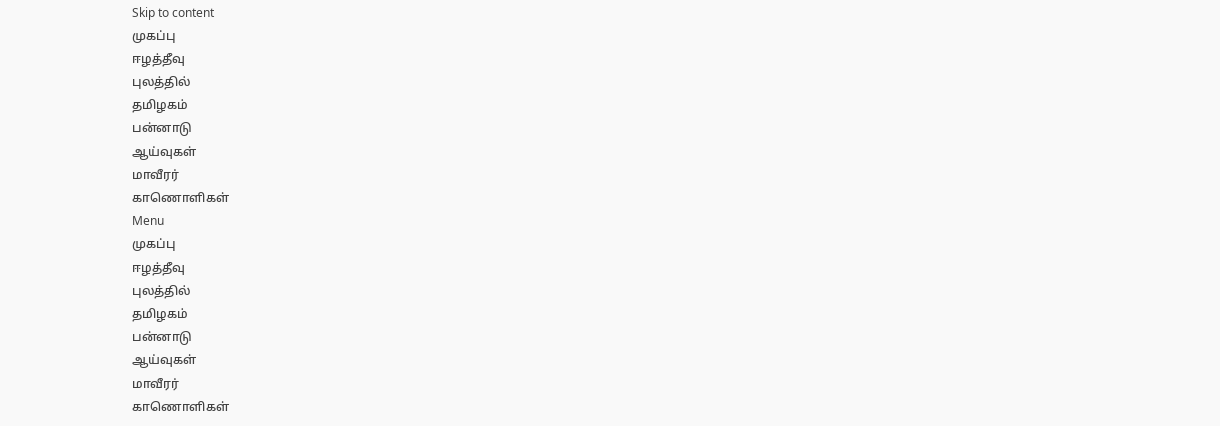Skip to content
முகப்பு
ஈழத்தீவு
புலத்தில்
தமிழகம்
பன்னாடு
ஆய்வுகள்
மாவீரர்
காணொளிகள்
Menu
முகப்பு
ஈழத்தீவு
புலத்தில்
தமிழகம்
பன்னாடு
ஆய்வுகள்
மாவீரர்
காணொளிகள்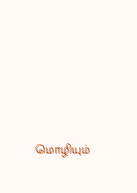மொழியும்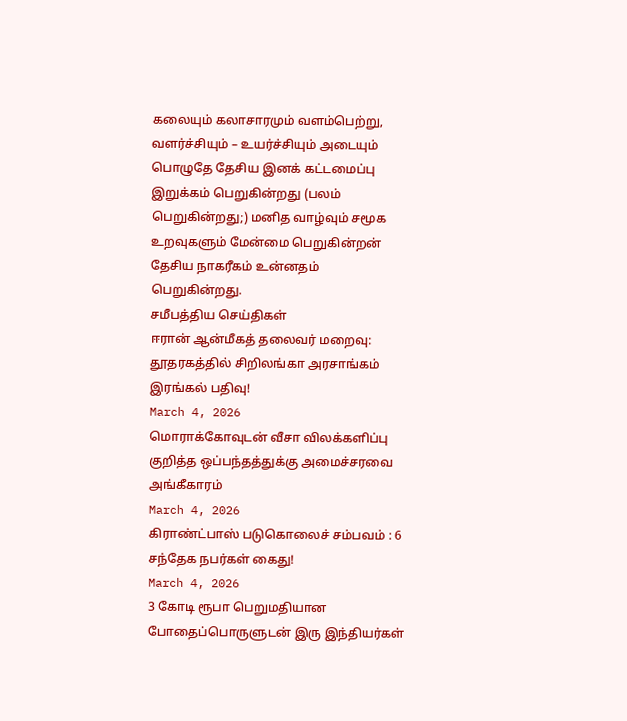கலையும் கலாசாரமும் வளம்பெற்று, வளர்ச்சியும் – உயர்ச்சியும் அடையும் பொழுதே தேசிய இனக் கட்டமைப்பு இறுக்கம் பெறுகின்றது (பலம் பெறுகின்றது;) மனித வாழ்வும் சமூக உறவுகளும் மேன்மை பெறுகின்றன் தேசிய நாகரீகம் உன்னதம் பெறுகின்றது.
சமீபத்திய செய்திகள்
ஈரான் ஆன்மீகத் தலைவர் மறைவு: தூதரகத்தில் சிறிலங்கா அரசாங்கம் இரங்கல் பதிவு!
March 4, 2026
மொராக்கோவுடன் வீசா விலக்களிப்பு குறித்த ஒப்பந்தத்துக்கு அமைச்சரவை அங்கீகாரம்
March 4, 2026
கிராண்ட்பாஸ் படுகொலைச் சம்பவம் : 6 சந்தேக நபர்கள் கைது!
March 4, 2026
3 கோடி ரூபா பெறுமதியான போதைப்பொருளுடன் இரு இந்தியர்கள்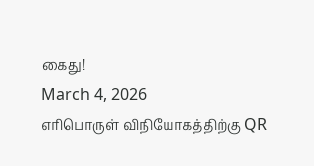கைது!
March 4, 2026
எரிபொருள் விநியோகத்திற்கு QR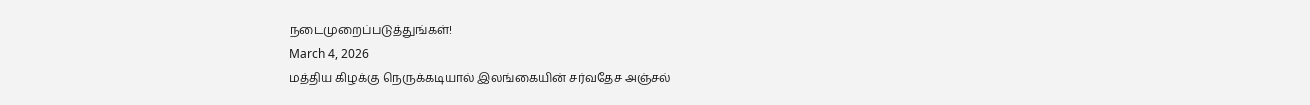நடைமுறைப்படுத்துங்கள்!
March 4, 2026
மத்திய கிழக்கு நெருக்கடியால் இலங்கையின் சர்வதேச அஞ்சல்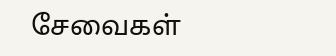சேவைகள்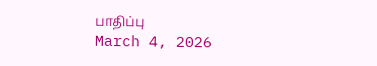பாதிப்பு
March 4, 2026